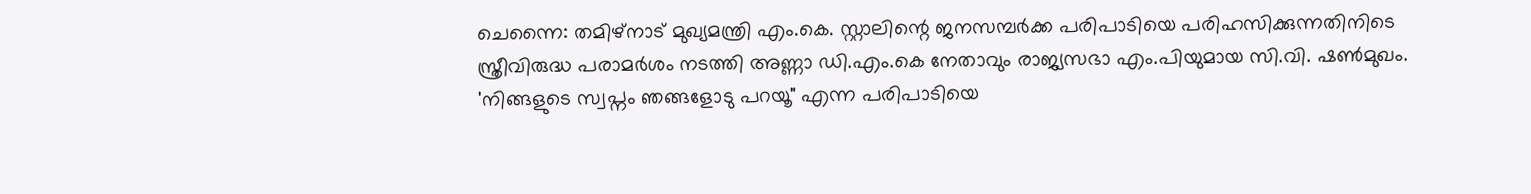ചെന്നൈ: തമിഴ്നാട് മുഖ്യമന്ത്രി എം.കെ. സ്റ്റാലിന്റെ ജനസമ്പർക്ക പരിപാടിയെ പരിഹസിക്കുന്നതിനിടെ സ്ത്രീവിരുദ്ധ പരാമർശം നടത്തി അണ്ണാ ഡി.എം.കെ നേതാവും രാജ്യസഭാ എം.പിയുമായ സി.വി. ഷൺമുഖം. 'നിങ്ങളുടെ സ്വപ്നം ഞങ്ങളോടു പറയൂ" എന്ന പരിപാടിയെ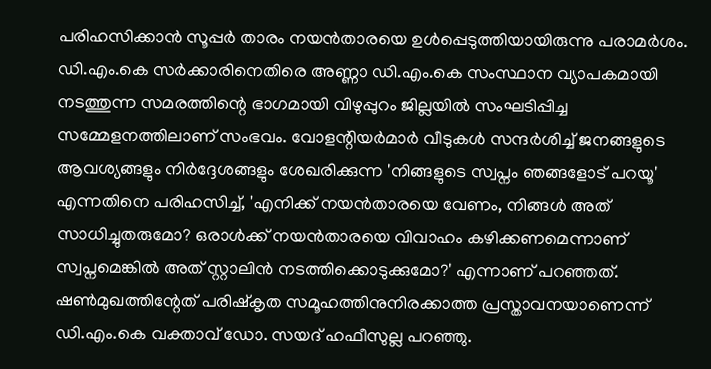പരിഹസിക്കാൻ സൂപ്പർ താരം നയൻതാരയെ ഉൾപ്പെടുത്തിയായിരുന്നു പരാമർശം.
ഡി.എം.കെ സർക്കാരിനെതിരെ അണ്ണാ ഡി.എം.കെ സംസ്ഥാന വ്യാപകമായി നടത്തുന്ന സമരത്തിന്റെ ഭാഗമായി വിഴുപ്പുറം ജില്ലയിൽ സംഘടിപ്പിച്ച സമ്മേളനത്തിലാണ് സംഭവം. വോളന്റിയർമാർ വീടുകൾ സന്ദർശിച്ച് ജനങ്ങളുടെ ആവശ്യങ്ങളും നിർദ്ദേശങ്ങളും ശേഖരിക്കുന്ന 'നിങ്ങളുടെ സ്വപ്നം ഞങ്ങളോട് പറയൂ' എന്നതിനെ പരിഹസിച്ച്, 'എനിക്ക് നയൻതാരയെ വേണം, നിങ്ങൾ അത് സാധിച്ചുതരുമോ? ഒരാൾക്ക് നയൻതാരയെ വിവാഹം കഴിക്കണമെന്നാണ് സ്വപ്നമെങ്കിൽ അത് സ്റ്റാലിൻ നടത്തിക്കൊടുക്കുമോ?' എന്നാണ് പറഞ്ഞത്.
ഷൺമുഖത്തിന്റേത് പരിഷ്കൃത സമൂഹത്തിനുനിരക്കാത്ത പ്രസ്താവനയാണെന്ന് ഡി.എം.കെ വക്താവ് ഡോ. സയദ് ഹഫീസുല്ല പറഞ്ഞു.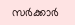സർക്കാർ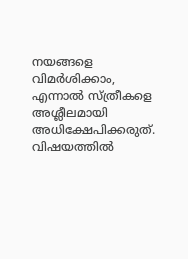നയങ്ങളെ വിമർശിക്കാം, എന്നാൽ സ്ത്രീകളെ അശ്ലീലമായി അധിക്ഷേപിക്കരുത്.
വിഷയത്തിൽ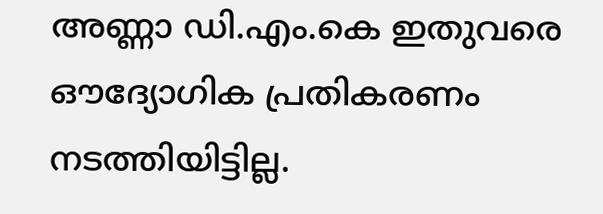അണ്ണാ ഡി.എം.കെ ഇതുവരെ ഔദ്യോഗിക പ്രതികരണം നടത്തിയിട്ടില്ല.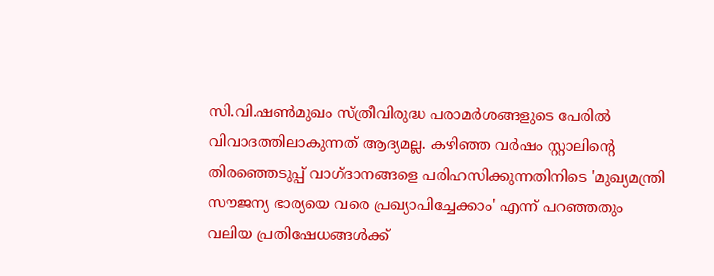സി.വി.ഷൺമുഖം സ്ത്രീവിരുദ്ധ പരാമർശങ്ങളുടെ പേരിൽ വിവാദത്തിലാകുന്നത് ആദ്യമല്ല. കഴിഞ്ഞ വർഷം സ്റ്റാലിന്റെ തിരഞ്ഞെടുപ്പ് വാഗ്ദാനങ്ങളെ പരിഹസിക്കുന്നതിനിടെ 'മുഖ്യമന്ത്രി സൗജന്യ ഭാര്യയെ വരെ പ്രഖ്യാപിച്ചേക്കാം' എന്ന് പറഞ്ഞതും വലിയ പ്രതിഷേധങ്ങൾക്ക്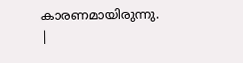കാരണമായിരുന്നു.
|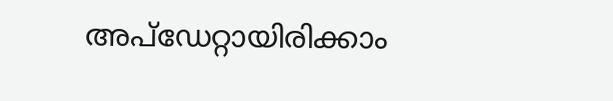അപ്ഡേറ്റായിരിക്കാം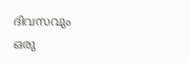ദിവസവും
ഒരു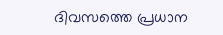ദിവസത്തെ പ്രധാന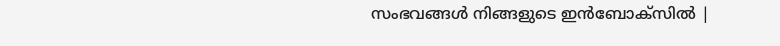സംഭവങ്ങൾ നിങ്ങളുടെ ഇൻബോക്സിൽ |